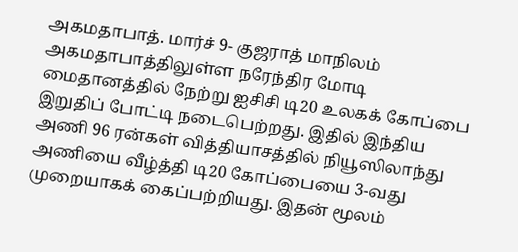அகமதாபாத். மார்ச் 9- குஜராத் மாநிலம் அகமதாபாத்திலுள்ள நரேந்திர மோடி மைதானத்தில் நேற்று ஐசிசி டி20 உலகக் கோப்பை இறுதிப் போட்டி நடைபெற்றது. இதில் இந்திய அணி 96 ரன்கள் வித்தியாசத்தில் நியூஸிலாந்து அணியை வீழ்த்தி டி20 கோப்பையை 3-வது முறையாகக் கைப்பற்றியது. இதன் மூலம்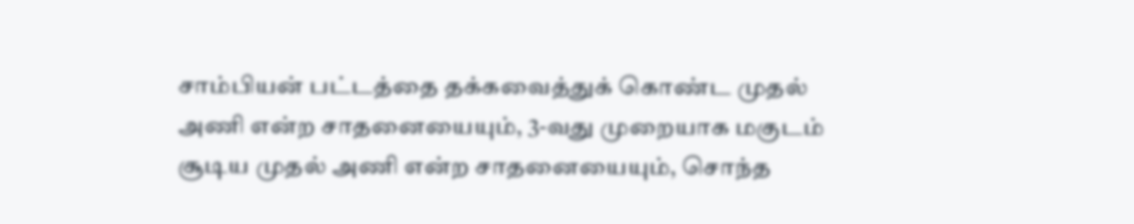சாம்பியன் பட்டத்தை தக்கவைத்துக் கொண்ட முதல் அணி என்ற சாதனையையும், 3-வது முறையாக மகுடம் சூடிய முதல் அணி என்ற சாதனையையும், சொந்த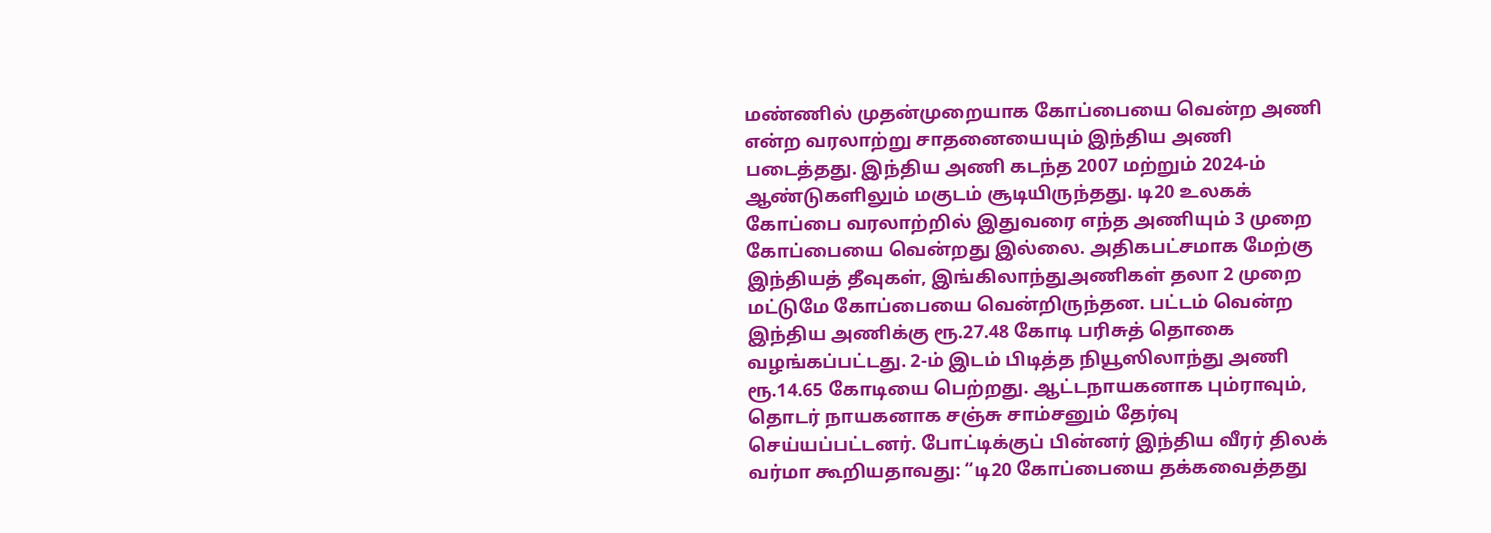மண்ணில் முதன்முறையாக கோப்பையை வென்ற அணி என்ற வரலாற்று சாதனையையும் இந்திய அணி படைத்தது. இந்திய அணி கடந்த 2007 மற்றும் 2024-ம் ஆண்டுகளிலும் மகுடம் சூடியிருந்தது. டி20 உலகக் கோப்பை வரலாற்றில் இதுவரை எந்த அணியும் 3 முறை கோப்பையை வென்றது இல்லை. அதிகபட்சமாக மேற்கு இந்தியத் தீவுகள், இங்கிலாந்துஅணிகள் தலா 2 முறை மட்டுமே கோப்பையை வென்றிருந்தன. பட்டம் வென்ற இந்திய அணிக்கு ரூ.27.48 கோடி பரிசுத் தொகை வழங்கப்பட்டது. 2-ம் இடம் பிடித்த நியூஸிலாந்து அணி ரூ.14.65 கோடியை பெற்றது. ஆட்டநாயகனாக பும்ராவும், தொடர் நாயகனாக சஞ்சு சாம்சனும் தேர்வு செய்யப்பட்டனர். போட்டிக்குப் பின்னர் இந்திய வீரர் திலக் வர்மா கூறியதாவது: “டி20 கோப்பையை தக்கவைத்தது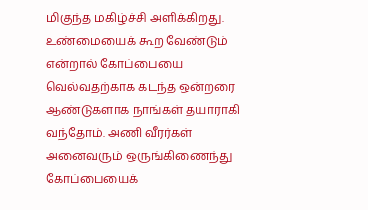மிகுந்த மகிழ்ச்சி அளிக்கிறது. உண்மையைக் கூற வேண்டும் என்றால் கோப்பையை வெல்வதற்காக கடந்த ஒன்றரை ஆண்டுகளாக நாங்கள் தயாராகி வந்தோம். அணி வீரர்கள் அனைவரும் ஒருங்கிணைந்து கோப்பையைக்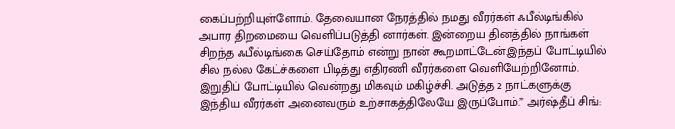கைப்பற்றியுள்ளோம். தேவையான நேரத்தில் நமது வீரர்கள் ஃபீல்டிங்கில் அபார திறமையை வெளிப்படுத்தி னார்கள். இன்றைய தினத்தில் நாங்கள் சிறந்த ஃபீல்டிங்கை செய்தோம் என்று நான் கூறமாட்டேன்.இந்தப் போட்டியில் சில நல்ல கேட்ச்களை பிடித்து எதிரணி வீரர்களை வெளியேற்றினோம். இறுதிப் போட்டியில் வென்றது மிகவும் மகிழ்ச்சி. அடுத்த 2 நாட்களுக்கு இந்திய வீரர்கள் அனைவரும் உற்சாகத்திலேயே இருப்போம்.” அர்ஷ்தீப் சிங்: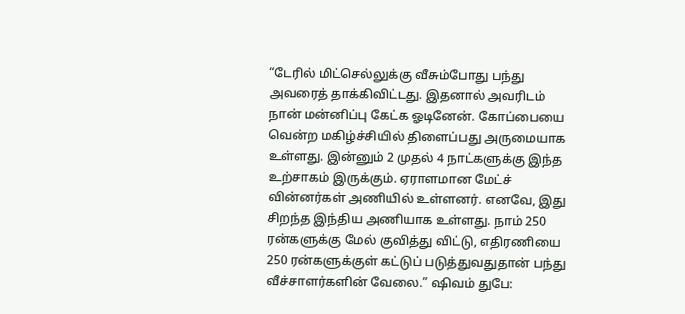“டேரில் மிட்செல்லுக்கு வீசும்போது பந்து அவரைத் தாக்கிவிட்டது. இதனால் அவரிடம் நான் மன்னிப்பு கேட்க ஓடினேன். கோப்பையை வென்ற மகிழ்ச்சியில் திளைப்பது அருமையாக உள்ளது. இன்னும் 2 முதல் 4 நாட்களுக்கு இந்த உற்சாகம் இருக்கும். ஏராளமான மேட்ச் வின்னர்கள் அணியில் உள்ளனர். எனவே, இது சிறந்த இந்திய அணியாக உள்ளது. நாம் 250 ரன்களுக்கு மேல் குவித்து விட்டு, எதிரணியை 250 ரன்களுக்குள் கட்டுப் படுத்துவதுதான் பந்து வீச்சாளர்களின் வேலை.” ஷிவம் துபே: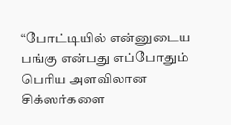“போட்டியில் என்னுடைய பங்கு என்பது எப்போதும் பெரிய அளவிலான சிக்ஸர்களை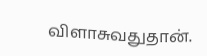விளாசுவதுதான்.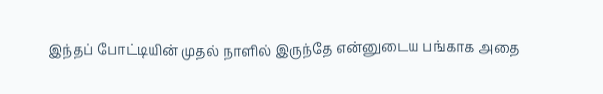இந்தப் போட்டியின் முதல் நாளில் இருந்தே என்னுடைய பங்காக அதை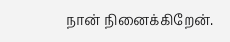நான் நினைக்கிறேன்.